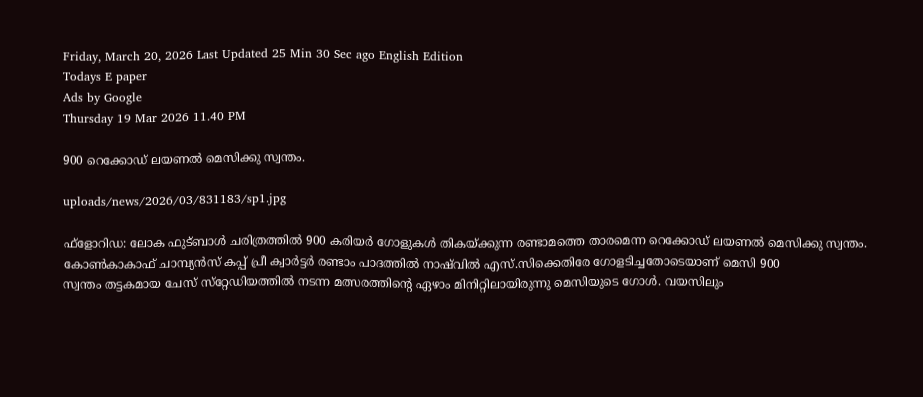Friday, March 20, 2026 Last Updated 25 Min 30 Sec ago English Edition
Todays E paper
Ads by Google
Thursday 19 Mar 2026 11.40 PM

900 റെക്കോഡ്‌ ലയണല്‍ മെസിക്കു സ്വന്തം.

uploads/news/2026/03/831183/sp1.jpg

ഫ്‌ളോറിഡ: ലോക ഫുട്‌ബാള്‍ ചരിത്രത്തില്‍ 900 കരിയര്‍ ഗോളുകള്‍ തികയ്‌ക്കുന്ന രണ്ടാമത്തെ താരമെന്ന റെക്കോഡ്‌ ലയണല്‍ മെസിക്കു സ്വന്തം. കോണ്‍കാകാഫ്‌ ചാമ്പ്യന്‍സ്‌ കപ്പ്‌ പ്രീ ക്വാര്‍ട്ടര്‍ രണ്ടാം പാദത്തില്‍ നാഷ്‌വില്‍ എസ്‌.സിക്കെതിരേ ഗോളടിച്ചതോടെയാണ്‌ മെസി 900
സ്വന്തം തട്ടകമായ ചേസ്‌ സ്‌റ്റേഡിയത്തില്‍ നടന്ന മത്സരത്തിന്റെ ഏഴാം മിനിറ്റിലായിരുന്നു മെസിയുടെ ഗോള്‍. വയസിലും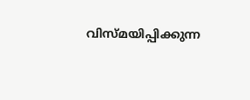വിസ്‌മയിപ്പിക്കുന്ന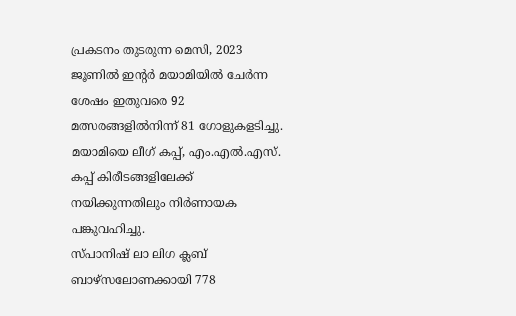പ്രകടനം തുടരുന്ന മെസി, 2023 ജൂണില്‍ ഇന്റര്‍ മയാമിയില്‍ ചേര്‍ന്ന ശേഷം ഇതുവരെ 92 മത്സരങ്ങളില്‍നിന്ന്‌ 81 ഗോളുകളടിച്ചു. മയാമിയെ ലീഗ്‌ കപ്പ്‌, എം.എല്‍.എസ്‌. കപ്പ്‌ കിരീടങ്ങളിലേക്ക്‌ നയിക്കുന്നതിലും നിര്‍ണായക പങ്കുവഹിച്ചു.
സ്‌പാനിഷ്‌ ലാ ലിഗ ക്ലബ്‌ ബാഴ്‌സലോണക്കായി 778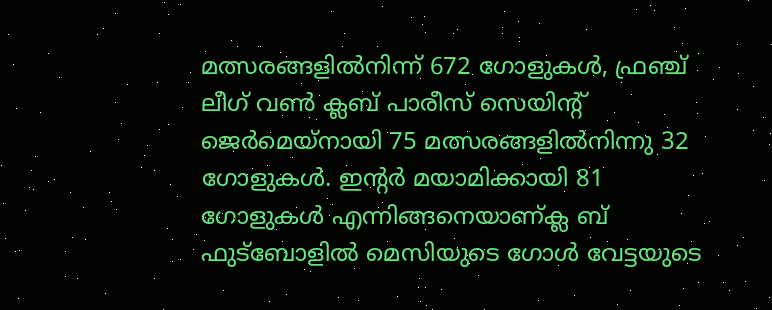മത്സരങ്ങളില്‍നിന്ന്‌ 672 ഗോളുകള്‍, ഫ്രഞ്ച്‌ ലീഗ്‌ വണ്‍ ക്ലബ്‌ പാരീസ്‌ സെയിന്റ്‌ ജെര്‍മെയ്‌നായി 75 മത്സരങ്ങളില്‍നിന്നു 32 ഗോളുകള്‍. ഇന്റര്‍ മയാമിക്കായി 81 ഗോളുകള്‍ എന്നിങ്ങനെയാണ്‌ക്ല ബ്‌ ഫുട്‌ബോളില്‍ മെസിയുടെ ഗോള്‍ വേട്ടയുടെ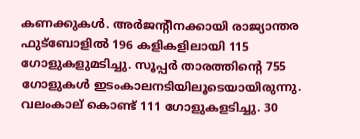കണക്കുകള്‍. അര്‍ജന്റീനക്കായി രാജ്യാന്തര ഫുട്‌ബോളില്‍ 196 കളികളിലായി 115 ഗോളുകളുമടിച്ചു. സൂപ്പര്‍ താരത്തിന്റെ 755 ഗോളുകള്‍ ഇടംകാലനടിയിലൂടെയായിരുന്നു. വലംകാല്‌ കൊണ്ട്‌ 111 ഗോളുകളടിച്ചു. 30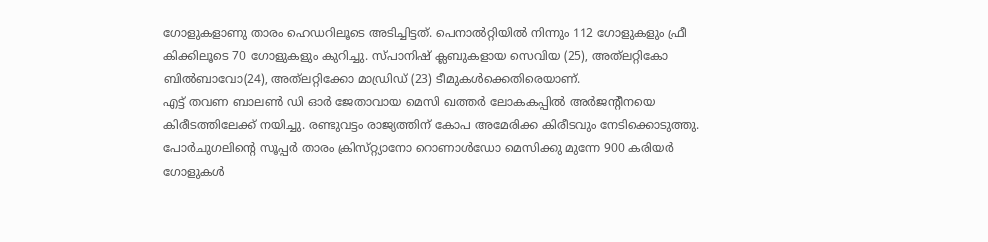ഗോളുകളാണു താരം ഹെഡറിലൂടെ അടിച്ചിട്ടത്‌. പെനാല്‍റ്റിയില്‍ നിന്നും 112 ഗോളുകളും ഫ്രീ കിക്കിലൂടെ 70 ഗോളുകളും കുറിച്ചു. സ്‌പാനിഷ്‌ ക്ലബുകളായ സെവിയ (25), അത്‌ലറ്റികോ ബില്‍ബാവോ(24), അത്‌ലറ്റിക്കോ മാഡ്രിഡ്‌ (23) ടീമുകള്‍ക്കെതിരെയാണ്‌.
എട്ട്‌ തവണ ബാലണ്‍ ഡി ഓര്‍ ജേതാവായ മെസി ഖത്തര്‍ ലോകകപ്പില്‍ അര്‍ജന്റീനയെ കിരീടത്തിലേക്ക്‌ നയിച്ചു. രണ്ടുവട്ടം രാജ്യത്തിന്‌ കോപ അമേരിക്ക കിരീടവും നേടിക്കൊടുത്തു. പോര്‍ചുഗലിന്റെ സൂപ്പര്‍ താരം ക്രിസ്‌റ്റ്യാനോ റൊണാള്‍ഡോ മെസിക്കു മുന്നേ 900 കരിയര്‍ ഗോളുകള്‍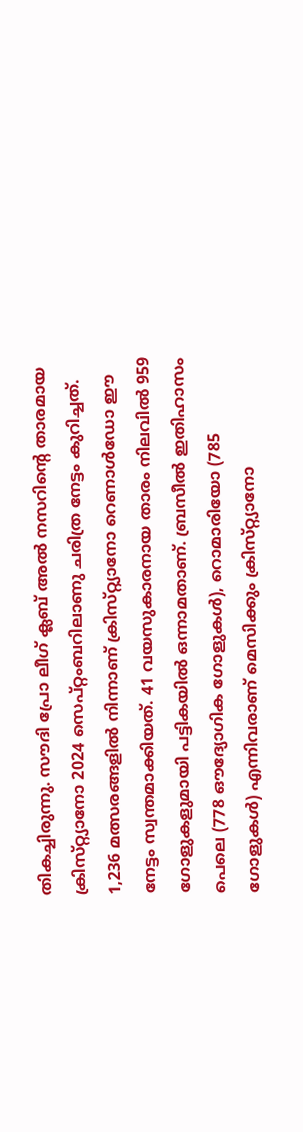തികച്ചിരുന്നു. സൗദി പ്രോ ലീഗ്‌ ക്ലബ്‌ അല്‍ നസറിന്റെ താരമായ ക്രിസ്‌റ്റ്യാനോ 2024 സെപ്‌റ്റംബറിലാണു ചരിത്ര നേട്ടം കുറിച്ചത്‌. 1,236 മത്സരങ്ങളില്‍ നിന്നാണ്‌ ക്രിസ്‌റ്റ്യാനോ റെണാള്‍ഡോ ഈ നേട്ടം സ്വന്തമാക്കിയത്‌. 41 വയസുകാരനായ താരം നിലവില്‍ 959 ഗോളുകളുമായി പട്ടികയില്‍ ഒന്നാമതാണ്‌. ബ്രസീല്‍ ഇതിഹാസം പെലെ (778 ഔദ്യോഗിക ഗോളുകള്‍), റൊമാരിയോ (785 ഗോളുകള്‍) എന്നിവരാണ്‌ മെസിക്കും ക്രിസ്‌റ്റ്യാനോ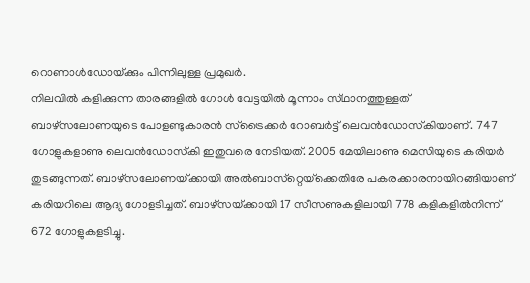റൊണാള്‍ഡോയ്‌ക്കും പിന്നിലുള്ള പ്രമുഖര്‍.
നിലവില്‍ കളിക്കുന്ന താരങ്ങളില്‍ ഗോള്‍ വേട്ടയില്‍ മൂന്നാം സ്‌ഥാനത്തുള്ളത്‌ ബാഴ്‌സലോണയുടെ പോളണ്ടുകാരന്‍ സ്‌ട്രൈക്കര്‍ റോബര്‍ട്ട്‌ ലെവന്‍ഡോസ്‌കിയാണ്‌. 747 ഗോളുകളാണു ലെവന്‍ഡോസ്‌കി ഇതുവരെ നേടിയത്‌. 2005 മേയിലാണു മെസിയുടെ കരിയര്‍ തുടങ്ങുന്നത്‌. ബാഴ്‌സലോണയ്‌ക്കായി അല്‍ബാസ്‌റ്റെയ്‌ക്കെതിരേ പകരക്കാരനായിറങ്ങിയാണ്‌ കരിയറിലെ ആദ്യ ഗോളടിച്ചത്‌. ബാഴ്‌സയ്‌ക്കായി 17 സീസണുകളിലായി 778 കളികളില്‍നിന്ന്‌ 672 ഗോളുകളടിച്ചു.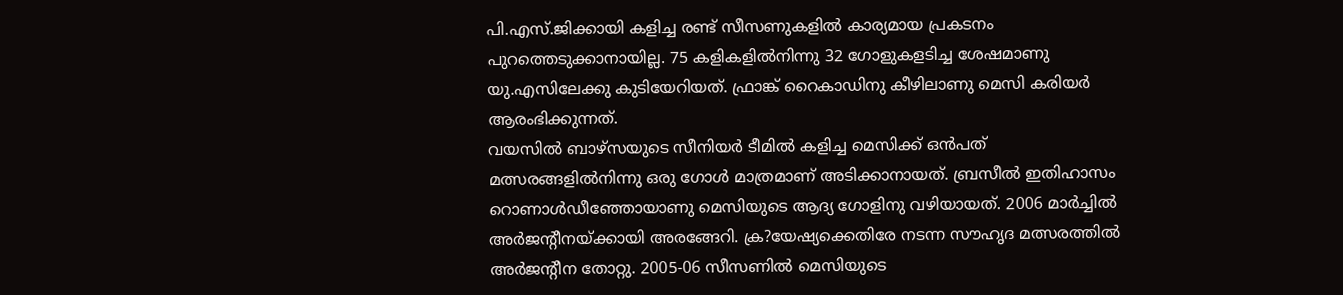പി.എസ്‌.ജിക്കായി കളിച്ച രണ്ട്‌ സീസണുകളില്‍ കാര്യമായ പ്രകടനം പുറത്തെടുക്കാനായില്ല. 75 കളികളില്‍നിന്നു 32 ഗോളുകളടിച്ച ശേഷമാണു യു.എസിലേക്കു കുടിയേറിയത്‌. ഫ്രാങ്ക്‌ റൈകാഡിനു കീഴിലാണു മെസി കരിയര്‍ ആരംഭിക്കുന്നത്‌.
വയസില്‍ ബാഴ്‌സയുടെ സീനിയര്‍ ടീമില്‍ കളിച്ച മെസിക്ക്‌ ഒന്‍പത്‌ മത്സരങ്ങളില്‍നിന്നു ഒരു ഗോള്‍ മാത്രമാണ്‌ അടിക്കാനായത്‌. ബ്രസീല്‍ ഇതിഹാസം റൊണാള്‍ഡീഞ്ഞോയാണു മെസിയുടെ ആദ്യ ഗോളിനു വഴിയായത്‌. 2006 മാര്‍ച്ചില്‍ അര്‍ജന്റീനയ്‌ക്കായി അരങ്ങേറി. ക്ര?യേഷ്യക്കെതിരേ നടന്ന സൗഹൃദ മത്സരത്തില്‍ അര്‍ജന്റീന തോറ്റു. 2005-06 സീസണില്‍ മെസിയുടെ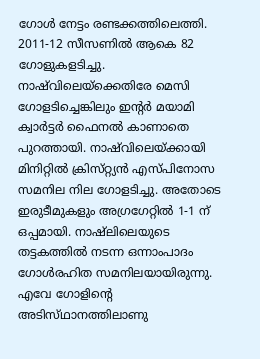ഗോള്‍ നേട്ടം രണ്ടക്കത്തിലെത്തി. 2011-12 സീസണില്‍ ആകെ 82 ഗോളുകളടിച്ചു. നാഷ്‌വിലെയ്‌ക്കെതിരേ മെസി ഗോളടിച്ചെങ്കിലും ഇന്റര്‍ മയാമി ക്വാര്‍ട്ടര്‍ ഫൈനല്‍ കാണാതെ പുറത്തായി. നാഷ്‌വിലെയ്‌ക്കായി മിനിറ്റില്‍ ക്രിസ്‌റ്റ്യന്‍ എസ്‌പിനോസ സമനില നില ഗോളടിച്ചു. അതോടെ ഇരുടീമുകളും അഗ്രഗേറ്റില്‍ 1-1 ന്‌ ഒപ്പമായി. നാഷ്‌ലിലെയുടെ തട്ടകത്തില്‍ നടന്ന ഒന്നാംപാദം ഗോള്‍രഹിത സമനിലയായിരുന്നു. എവേ ഗോളിന്റെ അടിസ്‌ഥാനത്തിലാണു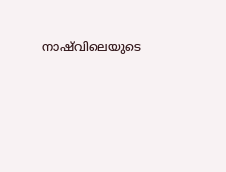നാഷ്‌വിലെയുടെ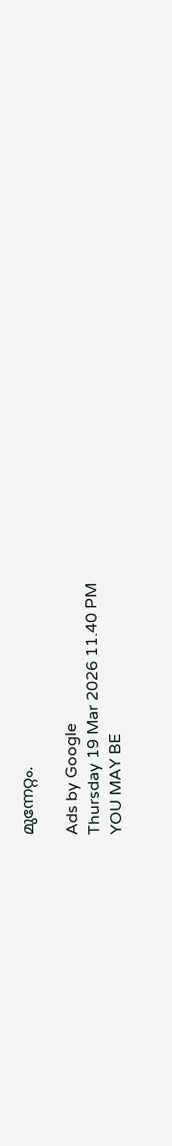മുന്നേറ്റം.

Ads by Google
Thursday 19 Mar 2026 11.40 PM
YOU MAY BE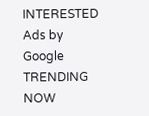INTERESTED
Ads by Google
TRENDING NOW